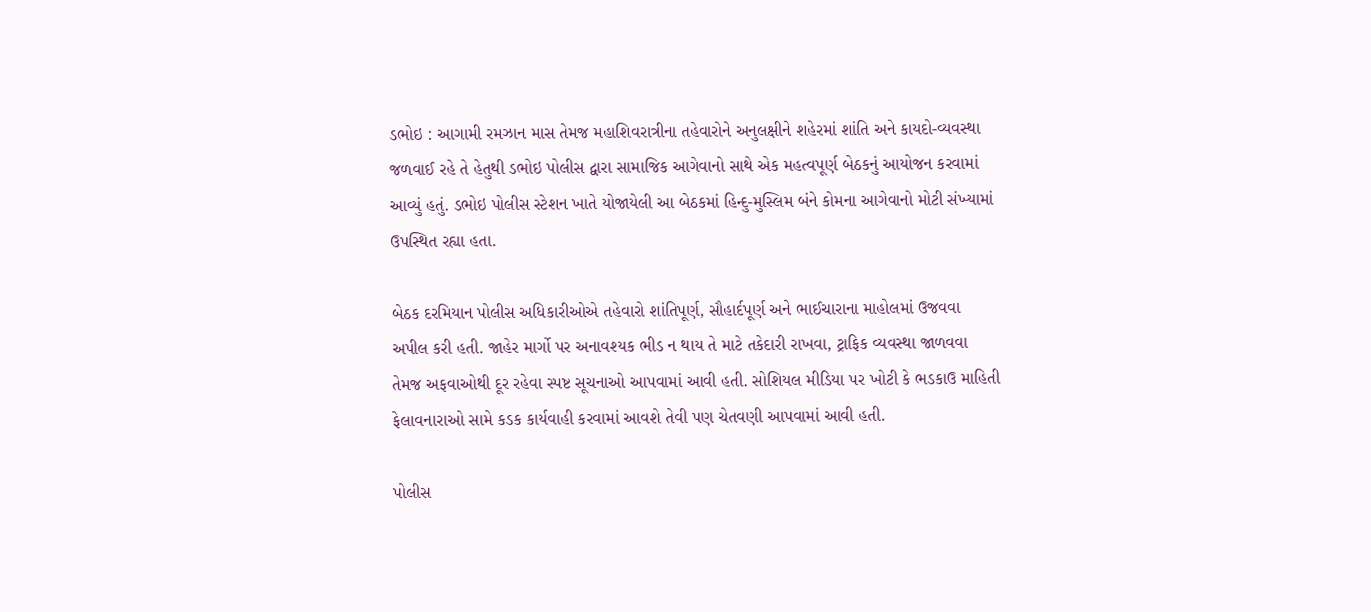ડભોઇ : આગામી રમઝાન માસ તેમજ મહાશિવરાત્રીના તહેવારોને અનુલક્ષીને શહેરમાં શાંતિ અને કાયદો-વ્યવસ્થા જળવાઈ રહે તે હેતુથી ડભોઇ પોલીસ દ્વારા સામાજિક આગેવાનો સાથે એક મહત્વપૂર્ણ બેઠકનું આયોજન કરવામાં આવ્યું હતું. ડભોઇ પોલીસ સ્ટેશન ખાતે યોજાયેલી આ બેઠકમાં હિન્દુ-મુસ્લિમ બંને કોમના આગેવાનો મોટી સંખ્યામાં ઉપસ્થિત રહ્યા હતા.

બેઠક દરમિયાન પોલીસ અધિકારીઓએ તહેવારો શાંતિપૂર્ણ, સૌહાર્દપૂર્ણ અને ભાઈચારાના માહોલમાં ઉજવવા અપીલ કરી હતી. જાહેર માર્ગો પર અનાવશ્યક ભીડ ન થાય તે માટે તકેદારી રાખવા, ટ્રાફિક વ્યવસ્થા જાળવવા તેમજ અફવાઓથી દૂર રહેવા સ્પષ્ટ સૂચનાઓ આપવામાં આવી હતી. સોશિયલ મીડિયા પર ખોટી કે ભડકાઉ માહિતી ફેલાવનારાઓ સામે કડક કાર્યવાહી કરવામાં આવશે તેવી પણ ચેતવણી આપવામાં આવી હતી.

પોલીસ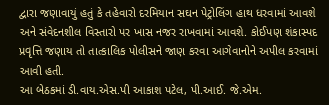દ્વારા જણાવાયું હતું કે તહેવારો દરમિયાન સઘન પેટ્રોલિંગ હાથ ધરવામાં આવશે અને સંવેદનશીલ વિસ્તારો પર ખાસ નજર રાખવામાં આવશે. કોઈપણ શંકાસ્પદ પ્રવૃત્તિ જણાય તો તાત્કાલિક પોલીસને જાણ કરવા આગેવાનોને અપીલ કરવામાં આવી હતી.
આ બેઠકમાં ડી.વાય.એસ.પી આકાશ પટેલ, પી.આઈ. જે.એમ.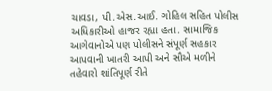ચાવડા, પી.એસ.આઈ. ગોહિલ સહિત પોલીસ અધિકારીઓ હાજર રહ્યા હતા. સામાજિક આગેવાનોએ પણ પોલીસને સંપૂર્ણ સહકાર આપવાની ખાતરી આપી અને સૌએ મળીને તહેવારો શાંતિપૂર્ણ રીતે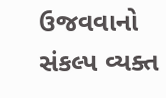ઉજવવાનો સંકલ્પ વ્યક્ત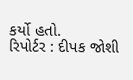કર્યો હતો.
રિપોર્ટર : દીપક જોશી